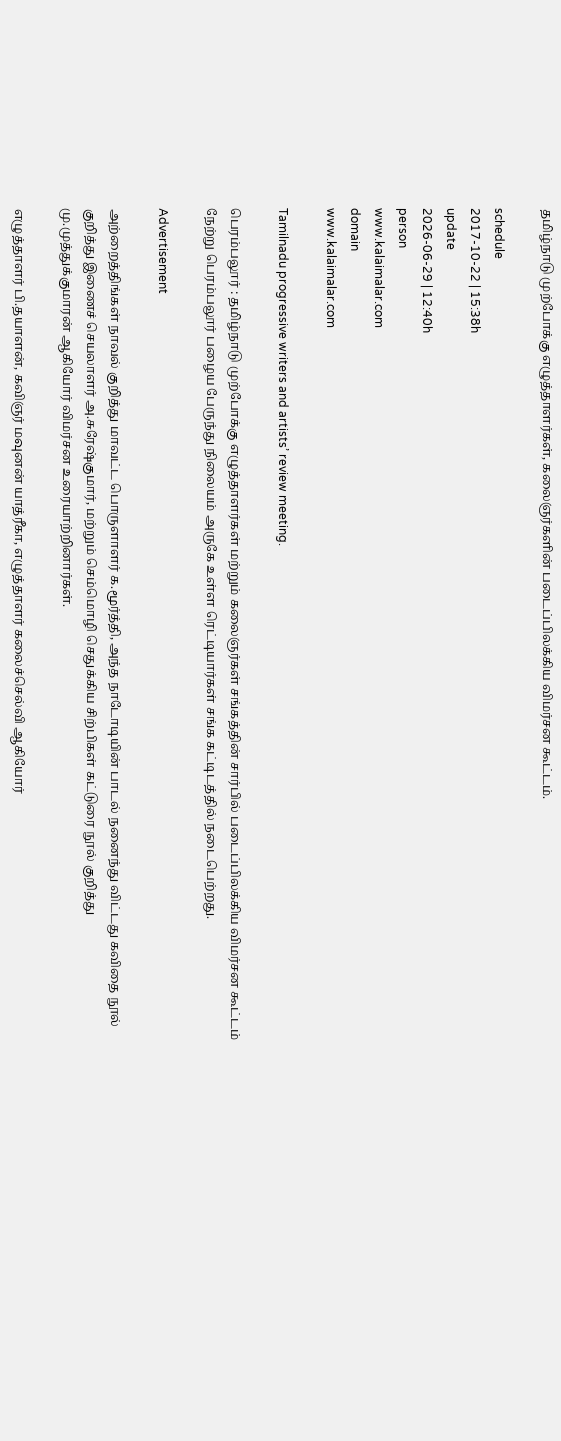தமிழ்நாடு முற்போக்கு எழுத்தாளர்கள், கலைஞர்களின் படைப்பிலக்கிய விமர்சன கூட்டம்.

schedule
2017-10-22 | 15:38h
update
2026-06-29 | 12:40h
person
www.kalaimalar.com
domain
www.kalaimalar.com

Tamilnadu progressive writers and artists’ review meeting.

பெரம்பலூர் : தமிழ்நாடு முற்போக்கு எழுத்தாளர்கள் மற்றும் கலைஞர்கள் சங்கத்தின் சார்பில் படைப்பிலக்கிய விமர்சன கூட்டம் நேற்று பெரம்பலூர் பழைய பேருந்து நிலையம் அருகே உள்ள ரெட்டியார்கள் சங்க கட்டிடத்தில் நடைபெற்றது.

Advertisement

அற்றைத்திங்கள் நாவல் குறித்து மாவட்ட பொருளாளர் க.மூர்த்தி, அந்த நாடோடியின் பாடல் நனைந்து விட்டது கவிதை நூல் குறித்து இணைச் செயலாளர் அ.சுரேஷ்குமார், மற்றும் செம்மொழி செதுக்கிய சிற்பிகள் கட்டுரை நூல் குறித்து மு.முத்துக்குமாரன் ஆகியோர் விமர்சன உரையாற்றினார்கள்.

எழுத்தாளர் பி.தயாளன், கவிஞர் மவுனன் யாத்ரீகா, எழுத்தாளர் கலைச்செல்வி ஆகியோர்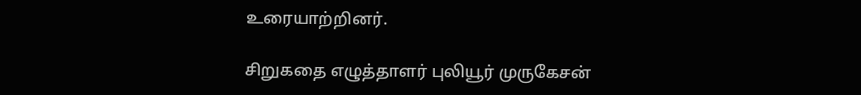உரையாற்றினர்.

சிறுகதை எழுத்தாளர் புலியூர் முருகேசன்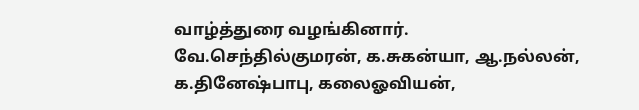வாழ்த்துரை வழங்கினார். வே.செந்தில்குமரன், க.சுகன்யா, ஆ.நல்லன், க.தினேஷ்பாபு, கலைஓவியன்,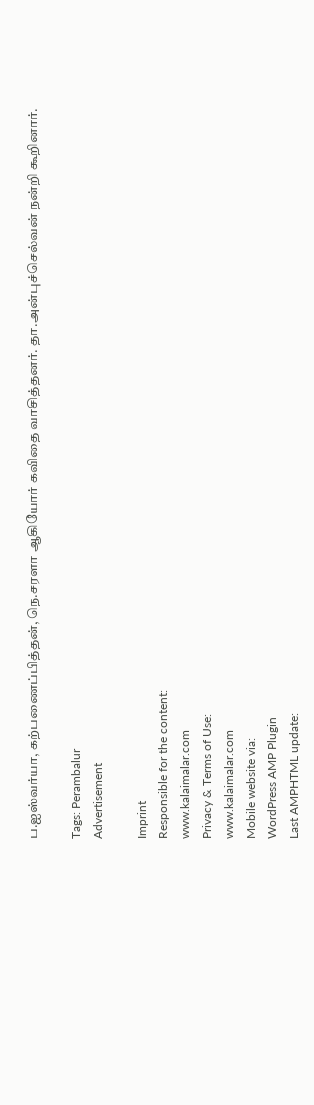ப.ஐஸ்வர்யா, கற்பணைப்பித்தன், நெ.சரளா ஆகியோர் கவிதை வாசித்தனர். தா.அன்புச்செல்வன் நன்றி கூறினார்.

Tags: Perambalur
Advertisement

Imprint
Responsible for the content:
www.kalaimalar.com
Privacy & Terms of Use:
www.kalaimalar.com
Mobile website via:
WordPress AMP Plugin
Last AMPHTML update: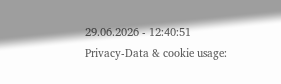29.06.2026 - 12:40:51
Privacy-Data & cookie usage: